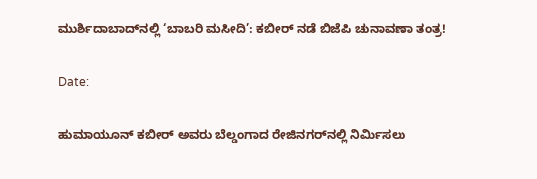ಮುರ್ಶಿದಾಬಾದ್‌ನಲ್ಲಿ ‘ಬಾಬರಿ ಮಸೀದಿ’: ಕಬೀರ್ ನಡೆ ಬಿಜೆಪಿ ಚುನಾವಣಾ ತಂತ್ರ!

Date:

ಹುಮಾಯೂನ್ ಕಬೀರ್ ಅವರು ಬೆಲ್ಡಂಗಾದ ರೇಜಿನಗರ್‌ನಲ್ಲಿ ನಿರ್ಮಿಸಲು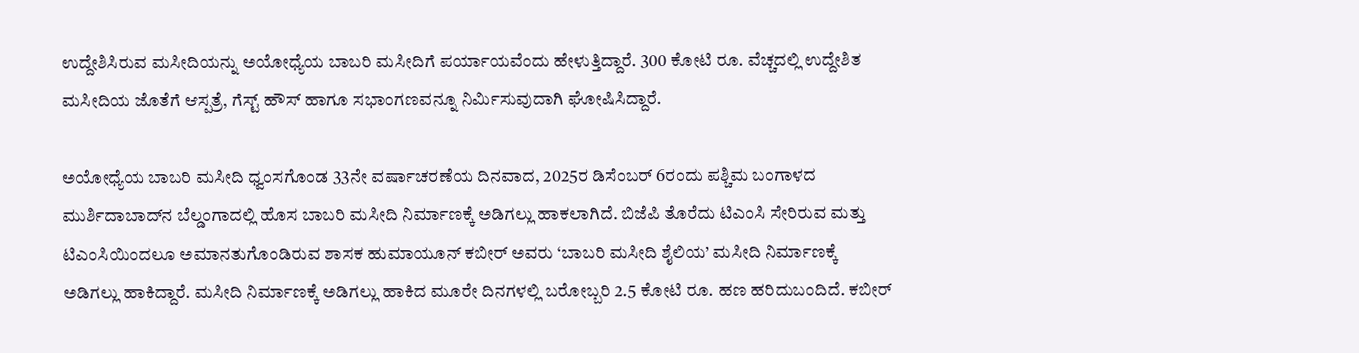ಉದ್ದೇಶಿಸಿರುವ ಮಸೀದಿಯನ್ನು ಅಯೋಧ್ಯೆಯ ಬಾಬರಿ ಮಸೀದಿಗೆ ಪರ್ಯಾಯವೆಂದು ಹೇಳುತ್ತಿದ್ದಾರೆ. 300 ಕೋಟಿ ರೂ. ವೆಚ್ಚದಲ್ಲಿ ಉದ್ದೇಶಿತ ಮಸೀದಿಯ ಜೊತೆಗೆ ಆಸ್ಪತ್ರೆ, ಗೆಸ್ಟ್ ಹೌಸ್ ಹಾಗೂ ಸಭಾಂಗಣವನ್ನೂ ನಿರ್ಮಿಸುವುದಾಗಿ ಘೋಷಿಸಿದ್ದಾರೆ.

ಅಯೋಧ್ಯೆಯ ಬಾಬರಿ ಮಸೀದಿ ಧ್ವಂಸಗೊಂಡ 33ನೇ ವರ್ಷಾಚರಣೆಯ ದಿನವಾದ, 2025ರ ಡಿಸೆಂಬರ್ 6ರಂದು ಪಶ್ಚಿಮ ಬಂಗಾಳದ ಮುರ್ಶಿದಾಬಾದ್‌ನ ಬೆಲ್ಡಂಗಾದಲ್ಲಿ ಹೊಸ ಬಾಬರಿ ಮಸೀದಿ ನಿರ್ಮಾಣಕ್ಕೆ ಅಡಿಗಲ್ಲು ಹಾಕಲಾಗಿದೆ. ಬಿಜೆಪಿ ತೊರೆದು ಟಿಎಂಸಿ ಸೇರಿರುವ ಮತ್ತು ಟಿಎಂಸಿಯಿಂದಲೂ ಅಮಾನತುಗೊಂಡಿರುವ ಶಾಸಕ ಹುಮಾಯೂನ್ ಕಬೀರ್ ಅವರು ‘ಬಾಬರಿ ಮಸೀದಿ ಶೈಲಿಯ’ ಮಸೀದಿ ನಿರ್ಮಾಣಕ್ಕೆ ಅಡಿಗಲ್ಲು ಹಾಕಿದ್ದಾರೆ. ಮಸೀದಿ ನಿರ್ಮಾಣಕ್ಕೆ ಅಡಿಗಲ್ಲು ಹಾಕಿದ ಮೂರೇ ದಿನಗಳಲ್ಲಿ ಬರೋಬ್ಬರಿ 2.5 ಕೋಟಿ ರೂ. ಹಣ ಹರಿದುಬಂದಿದೆ. ಕಬೀರ್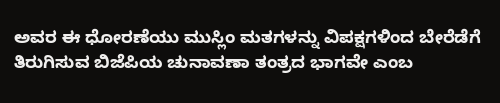ಅವರ ಈ ಧೋರಣೆಯು ಮುಸ್ಲಿಂ ಮತಗಳನ್ನು ವಿಪಕ್ಷಗಳಿಂದ ಬೇರೆಡೆಗೆ ತಿರುಗಿಸುವ ಬಿಜೆಪಿಯ ಚುನಾವಣಾ ತಂತ್ರದ ಭಾಗವೇ ಎಂಬ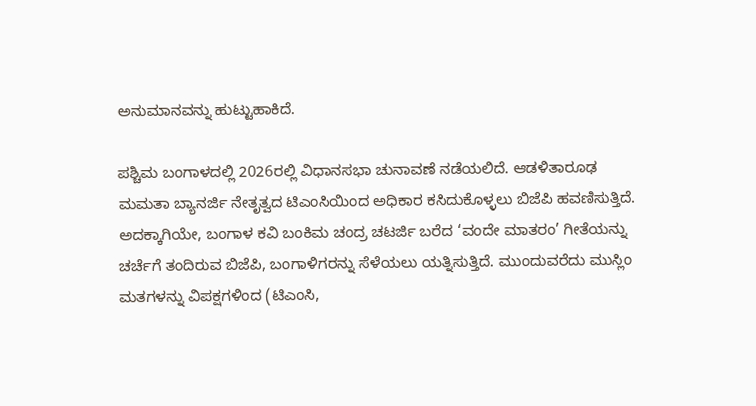ಅನುಮಾನವನ್ನು ಹುಟ್ಟುಹಾಕಿದೆ.

ಪಶ್ಚಿಮ ಬಂಗಾಳದಲ್ಲಿ 2026ರಲ್ಲಿ ವಿಧಾನಸಭಾ ಚುನಾವಣೆ ನಡೆಯಲಿದೆ. ಆಡಳಿತಾರೂಢ ಮಮತಾ ಬ್ಯಾನರ್ಜಿ ನೇತೃತ್ವದ ಟಿಎಂಸಿಯಿಂದ ಅಧಿಕಾರ ಕಸಿದುಕೊಳ್ಳಲು ಬಿಜೆಪಿ ಹವಣಿಸುತ್ತಿದೆ. ಅದಕ್ಕಾಗಿಯೇ, ಬಂಗಾಳ ಕವಿ ಬಂಕಿಮ ಚಂದ್ರ ಚಟರ್ಜಿ ಬರೆದ ‘ವಂದೇ ಮಾತರಂ’ ಗೀತೆಯನ್ನು ಚರ್ಚೆಗೆ ತಂದಿರುವ ಬಿಜೆಪಿ, ಬಂಗಾಳಿಗರನ್ನು ಸೆಳೆಯಲು ಯತ್ನಿಸುತ್ತಿದೆ. ಮುಂದುವರೆದು ಮುಸ್ಲಿಂ ಮತಗಳನ್ನು ವಿಪಕ್ಷಗಳಿಂದ (ಟಿಎಂಸಿ,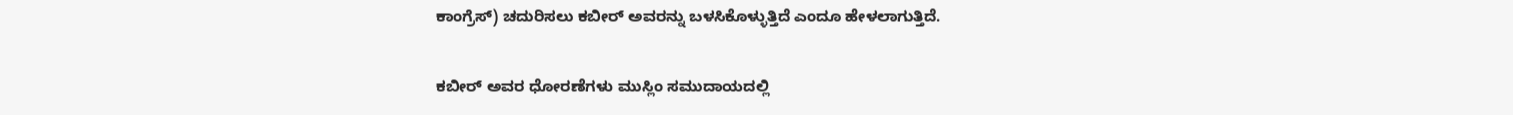ಕಾಂಗ್ರೆಸ್‌) ಚದುರಿಸಲು ಕಬೀರ್‌ ಅವರನ್ನು ಬಳಸಿಕೊಳ್ಳುತ್ತಿದೆ ಎಂದೂ ಹೇಳಲಾಗುತ್ತಿದೆ.

ಕಬೀರ್ ಅವರ ಧೋರಣೆಗಳು ಮುಸ್ಲಿಂ ಸಮುದಾಯದಲ್ಲಿ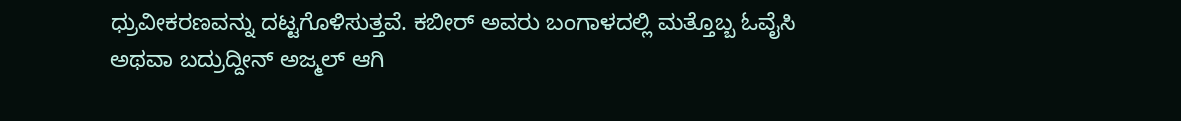ಧ್ರುವೀಕರಣವನ್ನು ದಟ್ಟಗೊಳಿಸುತ್ತವೆ. ಕಬೀರ್ ಅವರು ಬಂಗಾಳದಲ್ಲಿ ಮತ್ತೊಬ್ಬ ಓವೈಸಿ ಅಥವಾ ಬದ್ರುದ್ದೀನ್ ಅಜ್ಮಲ್ ಆಗಿ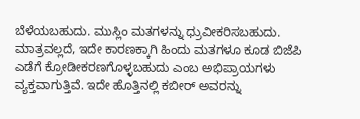ಬೆಳೆಯಬಹುದು. ಮುಸ್ಲಿಂ ಮತಗಳನ್ನು ಧ್ರುವೀಕರಿಸಬಹುದು. ಮಾತ್ರವಲ್ಲದೆ, ಇದೇ ಕಾರಣಕ್ಕಾಗಿ ಹಿಂದು ಮತಗಳೂ ಕೂಡ ಬಿಜೆಪಿ ಎಡೆಗೆ ಕ್ರೋಡೀಕರಣಗೊಳ್ಳಬಹುದು ಎಂಬ ಅಭಿಪ್ರಾಯಗಳು ವ್ಯಕ್ತವಾಗುತ್ತಿವೆ. ಇದೇ ಹೊತ್ತಿನಲ್ಲಿ ಕಬೀರ್ ಅವರನ್ನು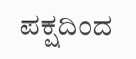ಪಕ್ಷದಿಂದ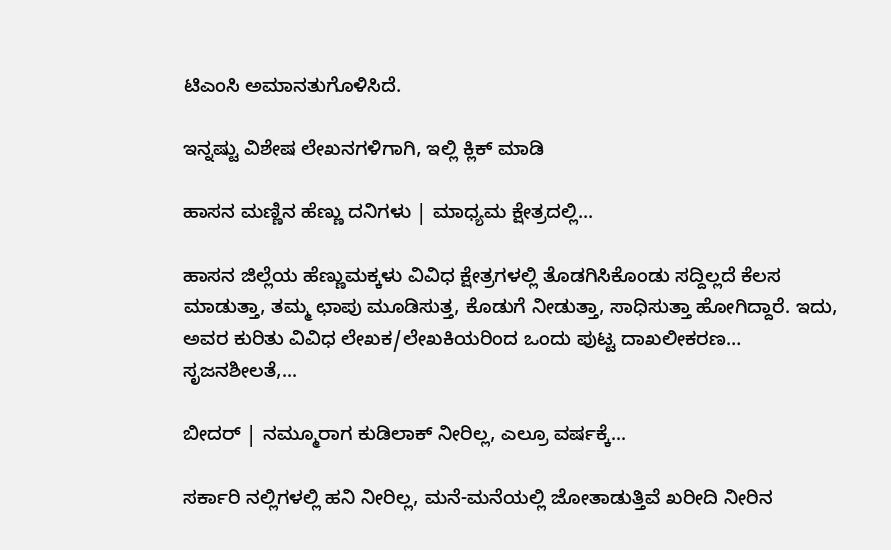ಟಿಎಂಸಿ ಅಮಾನತುಗೊಳಿಸಿದೆ.

ಇನ್ನಷ್ಟು ವಿಶೇಷ ಲೇಖನಗಳಿಗಾಗಿ, ಇಲ್ಲಿ ಕ್ಲಿಕ್ ಮಾಡಿ

ಹಾಸನ ಮಣ್ಣಿನ ಹೆಣ್ಣು ದನಿಗಳು | ಮಾಧ್ಯಮ ಕ್ಷೇತ್ರದಲ್ಲಿ...

ಹಾಸನ ಜಿಲ್ಲೆಯ ಹೆಣ್ಣುಮಕ್ಕಳು ವಿವಿಧ ಕ್ಷೇತ್ರಗಳಲ್ಲಿ ತೊಡಗಿಸಿಕೊಂಡು ಸದ್ದಿಲ್ಲದೆ ಕೆಲಸ ಮಾಡುತ್ತಾ, ತಮ್ಮ ಛಾಪು ಮೂಡಿಸುತ್ತ, ಕೊಡುಗೆ ನೀಡುತ್ತಾ, ಸಾಧಿಸುತ್ತಾ ಹೋಗಿದ್ದಾರೆ. ಇದು, ಅವರ ಕುರಿತು ವಿವಿಧ ಲೇಖಕ/ಲೇಖಕಿಯರಿಂದ ಒಂದು ಪುಟ್ಟ ದಾಖಲೀಕರಣ… ಸೃಜನಶೀಲತೆ,...

ಬೀದರ್ | ನಮ್ಮೂರಾಗ ಕುಡಿಲಾಕ್ ನೀರಿಲ್ಲ, ಎಲ್ರೂ ವರ್ಷಕ್ಕೆ...

ಸರ್ಕಾರಿ ನಲ್ಲಿಗಳಲ್ಲಿ ಹನಿ ನೀರಿಲ್ಲ, ಮನೆ-ಮನೆಯಲ್ಲಿ ಜೋತಾಡುತ್ತಿವೆ ಖರೀದಿ ನೀರಿನ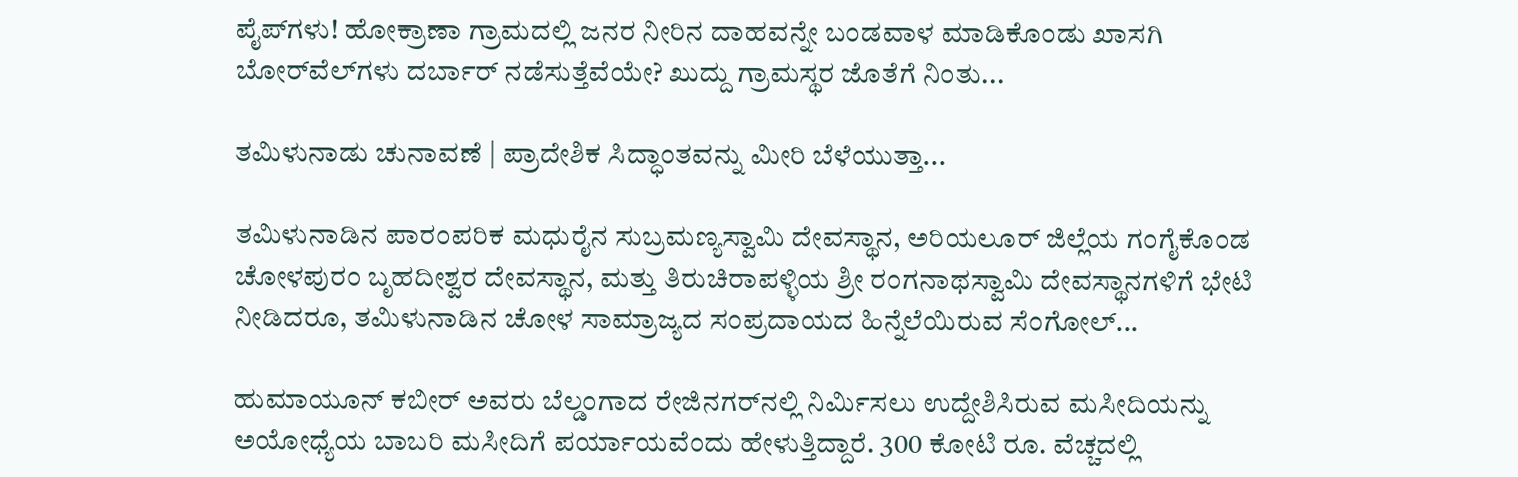ಪೈಪ್‌ಗಳು! ಹೋಕ್ರಾಣಾ ಗ್ರಾಮದಲ್ಲಿ ಜನರ ನೀರಿನ ದಾಹವನ್ನೇ ಬಂಡವಾಳ ಮಾಡಿಕೊಂಡು ಖಾಸಗಿ ಬೋರ್‌ವೆಲ್‌ಗಳು ದರ್ಬಾರ್‌ ನಡೆಸುತ್ತೆವೆಯೇ? ಖುದ್ದು ಗ್ರಾಮಸ್ಥರ ಜೊತೆಗೆ ನಿಂತು...

ತಮಿಳುನಾಡು ಚುನಾವಣೆ | ಪ್ರಾದೇಶಿಕ ಸಿದ್ಧಾಂತವನ್ನು ಮೀರಿ ಬೆಳೆಯುತ್ತಾ...

ತಮಿಳುನಾಡಿನ ಪಾರಂಪರಿಕ ಮಧುರೈನ ಸುಬ್ರಮಣ್ಯಸ್ವಾಮಿ ದೇವಸ್ಥಾನ, ಅರಿಯಲೂರ್ ಜಿಲ್ಲೆಯ ಗಂಗೈಕೊಂಡ ಚೋಳಪುರಂ ಬೃಹದೀಶ್ವರ ದೇವಸ್ಥಾನ, ಮತ್ತು ತಿರುಚಿರಾಪಳ್ಳಿಯ ಶ್ರೀ ರಂಗನಾಥಸ್ವಾಮಿ ದೇವಸ್ಥಾನಗಳಿಗೆ ಭೇಟಿ ನೀಡಿದರೂ, ತಮಿಳುನಾಡಿನ ಚೋಳ ಸಾಮ್ರಾಜ್ಯದ ಸಂಪ್ರದಾಯದ ಹಿನ್ನೆಲೆಯಿರುವ ಸೆಂಗೋಲ್...

ಹುಮಾಯೂನ್ ಕಬೀರ್ ಅವರು ಬೆಲ್ಡಂಗಾದ ರೇಜಿನಗರ್‌ನಲ್ಲಿ ನಿರ್ಮಿಸಲು ಉದ್ದೇಶಿಸಿರುವ ಮಸೀದಿಯನ್ನು ಅಯೋಧ್ಯೆಯ ಬಾಬರಿ ಮಸೀದಿಗೆ ಪರ್ಯಾಯವೆಂದು ಹೇಳುತ್ತಿದ್ದಾರೆ. 300 ಕೋಟಿ ರೂ. ವೆಚ್ಚದಲ್ಲಿ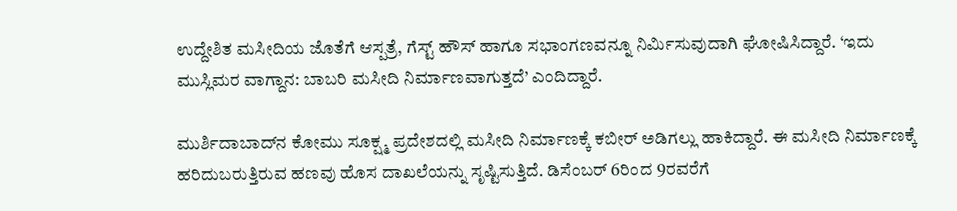ಉದ್ದೇಶಿತ ಮಸೀದಿಯ ಜೊತೆಗೆ ಆಸ್ಪತ್ರೆ, ಗೆಸ್ಟ್ ಹೌಸ್ ಹಾಗೂ ಸಭಾಂಗಣವನ್ನೂ ನಿರ್ಮಿಸುವುದಾಗಿ ಘೋಷಿಸಿದ್ದಾರೆ. ‘ಇದು ಮುಸ್ಲಿಮರ ವಾಗ್ದಾನ: ಬಾಬರಿ ಮಸೀದಿ ನಿರ್ಮಾಣವಾಗುತ್ತದೆ’ ಎಂದಿದ್ದಾರೆ.

ಮುರ್ಶಿದಾಬಾದ್‌ನ ಕೋಮು ಸೂಕ್ಷ್ಮ ಪ್ರದೇಶದಲ್ಲಿ ಮಸೀದಿ ನಿರ್ಮಾಣಕ್ಕೆ ಕಬೀರ್ ಅಡಿಗಲ್ಲು ಹಾಕಿದ್ದಾರೆ. ಈ ಮಸೀದಿ ನಿರ್ಮಾಣಕ್ಕೆ ಹರಿದುಬರುತ್ತಿರುವ ಹಣವು ಹೊಸ ದಾಖಲೆಯನ್ನು ಸೃಷ್ಟಿಸುತ್ತಿದೆ. ಡಿಸೆಂಬರ್ 6ರಿಂದ 9ರವರೆಗೆ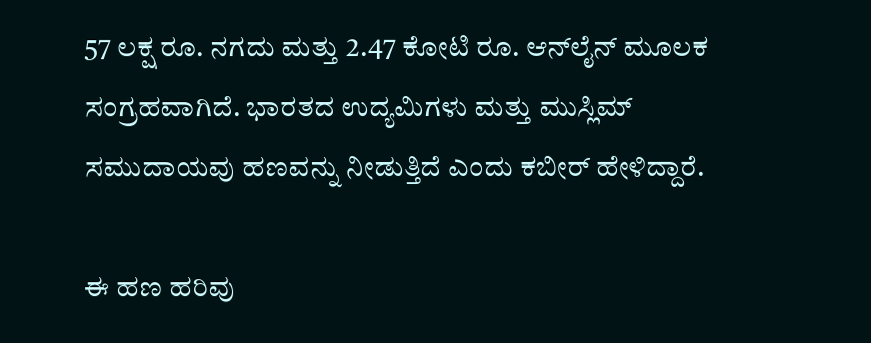57 ಲಕ್ಷ ರೂ. ನಗದು ಮತ್ತು 2.47 ಕೋಟಿ ರೂ. ಆನ್‌ಲೈನ್ ಮೂಲಕ ಸಂಗ್ರಹವಾಗಿದೆ. ಭಾರತದ ಉದ್ಯಮಿಗಳು ಮತ್ತು ಮುಸ್ಲಿಮ್ ಸಮುದಾಯವು ಹಣವನ್ನು ನೀಡುತ್ತಿದೆ ಎಂದು ಕಬೀರ್ ಹೇಳಿದ್ದಾರೆ.

ಈ ಹಣ ಹರಿವು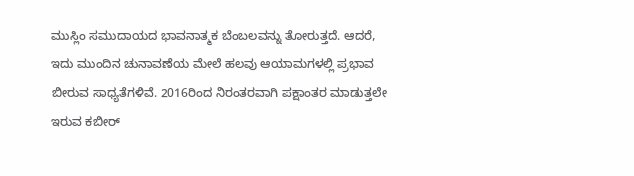ಮುಸ್ಲಿಂ ಸಮುದಾಯದ ಭಾವನಾತ್ಮಕ ಬೆಂಬಲವನ್ನು ತೋರುತ್ತದೆ. ಆದರೆ, ಇದು ಮುಂದಿನ ಚುನಾವಣೆಯ ಮೇಲೆ ಹಲವು ಆಯಾಮಗಳಲ್ಲಿ ಪ್ರಭಾವ ಬೀರುವ ಸಾಧ್ಯತೆಗಳಿವೆ. 2016ರಿಂದ ನಿರಂತರವಾಗಿ ಪಕ್ಷಾಂತರ ಮಾಡುತ್ತಲೇ ಇರುವ ಕಬೀರ್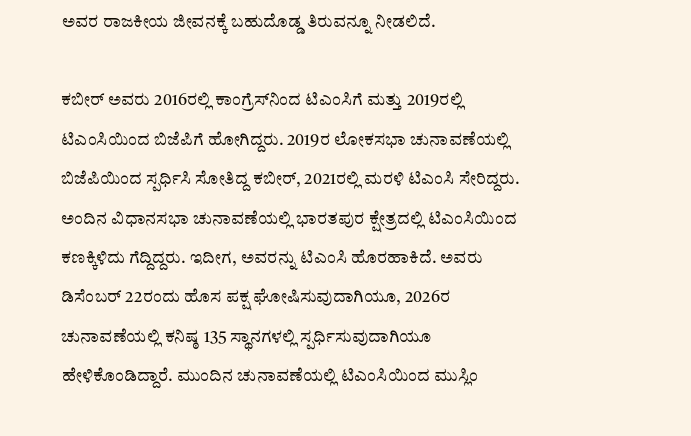ಅವರ ರಾಜಕೀಯ ಜೀವನಕ್ಕೆ ಬಹುದೊಡ್ಡ ತಿರುವನ್ನೂ ನೀಡಲಿದೆ.

ಕಬೀರ್ ಅವರು 2016ರಲ್ಲಿ ಕಾಂಗ್ರೆಸ್‌ನಿಂದ ಟಿಎಂಸಿಗೆ ಮತ್ತು 2019ರಲ್ಲಿ ಟಿಎಂಸಿಯಿಂದ ಬಿಜೆಪಿಗೆ ಹೋಗಿದ್ದರು. 2019ರ ಲೋಕಸಭಾ ಚುನಾವಣೆಯಲ್ಲಿ ಬಿಜೆಪಿಯಿಂದ ಸ್ಪರ್ಧಿಸಿ ಸೋತಿದ್ದ ಕಬೀರ್, 2021ರಲ್ಲಿ ಮರಳಿ ಟಿಎಂಸಿ ಸೇರಿದ್ದರು. ಅಂದಿನ ವಿಧಾನಸಭಾ ಚುನಾವಣೆಯಲ್ಲಿ ಭಾರತಪುರ ಕ್ಷೇತ್ರದಲ್ಲಿ ಟಿಎಂಸಿಯಿಂದ ಕಣಕ್ಕಿಳಿದು ಗೆದ್ದಿದ್ದರು. ಇದೀಗ, ಅವರನ್ನು ಟಿಎಂಸಿ ಹೊರಹಾಕಿದೆ. ಅವರು ಡಿಸೆಂಬರ್ 22ರಂದು ಹೊಸ ಪಕ್ಷ ಘೋಷಿಸುವುದಾಗಿಯೂ, 2026ರ ಚುನಾವಣೆಯಲ್ಲಿ ಕನಿಷ್ಠ 135 ಸ್ಥಾನಗಳಲ್ಲಿ ಸ್ಪರ್ಧಿಸುವುದಾಗಿಯೂ ಹೇಳಿಕೊಂಡಿದ್ದಾರೆ. ಮುಂದಿನ ಚುನಾವಣೆಯಲ್ಲಿ ಟಿಎಂಸಿಯಿಂದ ಮುಸ್ಲಿಂ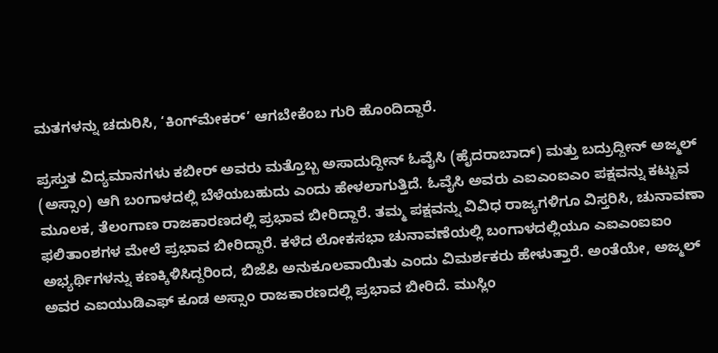ಮತಗಳನ್ನು ಚದುರಿಸಿ, ‘ಕಿಂಗ್‌ಮೇಕರ್’ ಆಗಬೇಕೆಂಬ ಗುರಿ ಹೊಂದಿದ್ದಾರೆ.

ಪ್ರಸ್ತುತ ವಿದ್ಯಮಾನಗಳು ಕಬೀರ್ ಅವರು ಮತ್ತೊಬ್ಬ ಅಸಾದುದ್ದೀನ್ ಓವೈಸಿ (ಹೈದರಾಬಾದ್) ಮತ್ತು ಬದ್ರುದ್ದೀನ್ ಅಜ್ಮಲ್ (ಅಸ್ಸಾಂ) ಆಗಿ ಬಂಗಾಳದಲ್ಲಿ ಬೆಳೆಯಬಹುದು ಎಂದು ಹೇಳಲಾಗುತ್ತಿದೆ. ಓವೈಸಿ ಅವರು ಎಐಎಂಐಎಂ ಪಕ್ಷವನ್ನು ಕಟ್ಟುವ ಮೂಲಕ, ತೆಲಂಗಾಣ ರಾಜಕಾರಣದಲ್ಲಿ ಪ್ರಭಾವ ಬೀರಿದ್ದಾರೆ. ತಮ್ಮ ಪಕ್ಷವನ್ನು ವಿವಿಧ ರಾಜ್ಯಗಳಿಗೂ ವಿಸ್ತರಿಸಿ, ಚುನಾವಣಾ ಫಲಿತಾಂಶಗಳ ಮೇಲೆ ಪ್ರಭಾವ ಬೀರಿದ್ದಾರೆ. ಕಳೆದ ಲೋಕಸಭಾ ಚುನಾವಣೆಯಲ್ಲಿ ಬಂಗಾಳದಲ್ಲಿಯೂ ಎಐಎಂಐಐಂ ಅಭ್ಯರ್ಥಿಗಳನ್ನು ಕಣಕ್ಕಿಳಿಸಿದ್ದರಿಂದ, ಬಿಜೆಪಿ ಅನುಕೂಲವಾಯಿತು ಎಂದು ವಿಮರ್ಶಕರು ಹೇಳುತ್ತಾರೆ. ಅಂತೆಯೇ, ಅಜ್ಮಲ್‌ ಅವರ ಎಐಯುಡಿಎಫ್‌ ಕೂಡ ಅಸ್ಸಾಂ ರಾಜಕಾರಣದಲ್ಲಿ ಪ್ರಭಾವ ಬೀರಿದೆ. ಮುಸ್ಲಿಂ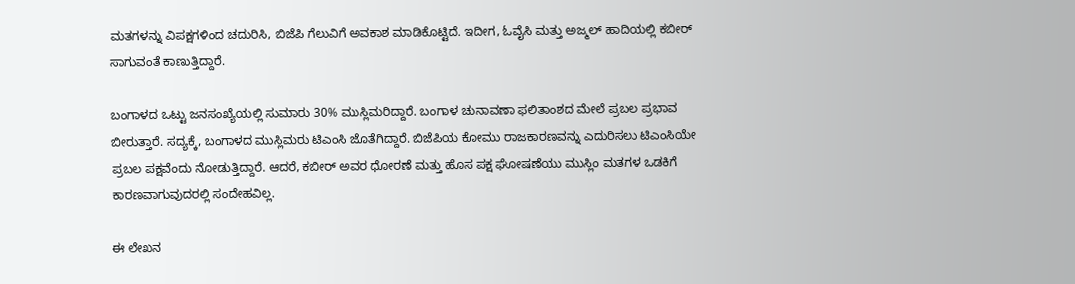ಮತಗಳನ್ನು ವಿಪಕ್ಷಗಳಿಂದ ಚದುರಿಸಿ, ಬಿಜೆಪಿ ಗೆಲುವಿಗೆ ಅವಕಾಶ ಮಾಡಿಕೊಟ್ಟಿದೆ. ಇದೀಗ, ಓವೈಸಿ ಮತ್ತು ಅಜ್ಮಲ್ ಹಾದಿಯಲ್ಲಿ ಕಬೀರ್ ಸಾಗುವಂತೆ ಕಾಣುತ್ತಿದ್ದಾರೆ.

ಬಂಗಾಳದ ಒಟ್ಟು ಜನಸಂಖ್ಯೆಯಲ್ಲಿ ಸುಮಾರು 30% ಮುಸ್ಲಿಮರಿದ್ದಾರೆ. ಬಂಗಾಳ ಚುನಾವಣಾ ಫಲಿತಾಂಶದ ಮೇಲೆ ಪ್ರಬಲ ಪ್ರಭಾವ ಬೀರುತ್ತಾರೆ. ಸದ್ಯಕ್ಕೆ, ಬಂಗಾಳದ ಮುಸ್ಲಿಮರು ಟಿಎಂಸಿ ಜೊತೆಗಿದ್ದಾರೆ. ಬಿಜೆಪಿಯ ಕೋಮು ರಾಜಕಾರಣವನ್ನು ಎದುರಿಸಲು ಟಿಎಂಸಿಯೇ ಪ್ರಬಲ ಪಕ್ಷವೆಂದು ನೋಡುತ್ತಿದ್ದಾರೆ. ಆದರೆ, ಕಬೀರ್ ಅವರ ಧೋರಣೆ ಮತ್ತು ಹೊಸ ಪಕ್ಷ ಘೋಷಣೆಯು ಮುಸ್ಲಿಂ ಮತಗಳ ಒಡಕಿಗೆ ಕಾರಣವಾಗುವುದರಲ್ಲಿ ಸಂದೇಹವಿಲ್ಲ.

ಈ ಲೇಖನ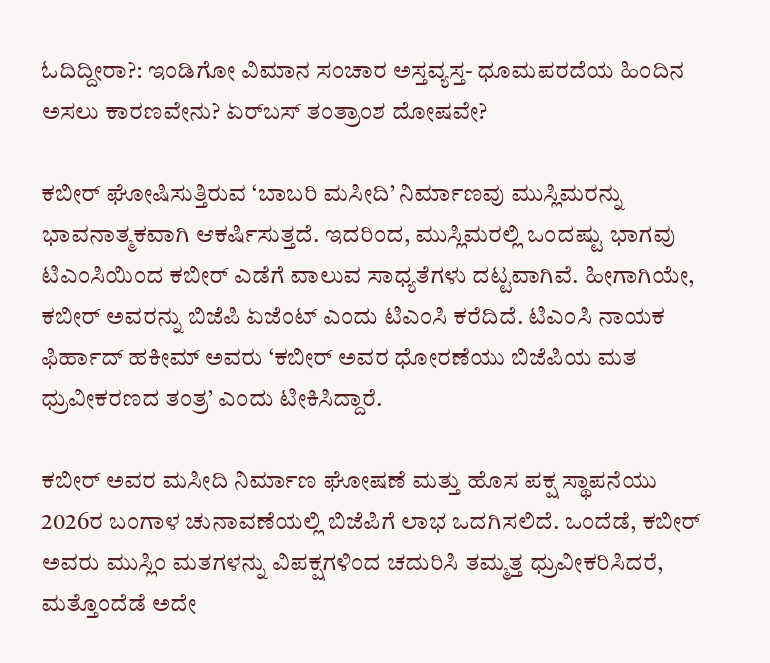ಓದಿದ್ದೀರಾ?: ಇಂಡಿಗೋ ವಿಮಾನ ಸಂಚಾರ ಅಸ್ತವ್ಯಸ್ತ- ಧೂಮಪರದೆಯ ಹಿಂದಿನ ಅಸಲು ಕಾರಣವೇನು? ಏರ್‌ಬಸ್ ತಂತ್ರಾಂಶ ದೋಷವೇ?

ಕಬೀರ್ ಘೋಷಿಸುತ್ತಿರುವ ‘ಬಾಬರಿ ಮಸೀದಿ’ ನಿರ್ಮಾಣವು ಮುಸ್ಲಿಮರನ್ನು ಭಾವನಾತ್ಮಕವಾಗಿ ಆಕರ್ಷಿಸುತ್ತದೆ. ಇದರಿಂದ, ಮುಸ್ಲಿಮರಲ್ಲಿ ಒಂದಷ್ಟು ಭಾಗವು ಟಿಎಂಸಿಯಿಂದ ಕಬೀರ್ ಎಡೆಗೆ ವಾಲುವ ಸಾಧ್ಯತೆಗಳು ದಟ್ಟವಾಗಿವೆ. ಹೀಗಾಗಿಯೇ, ಕಬೀರ್ ಅವರನ್ನು ಬಿಜೆಪಿ ಏಜೆಂಟ್‌ ಎಂದು ಟಿಎಂಸಿ ಕರೆದಿದೆ. ಟಿಎಂಸಿ ನಾಯಕ ಫಿರ್ಹಾದ್ ಹಕೀಮ್ ಅವರು ‘ಕಬೀರ್ ಅವರ ಧೋರಣೆಯು ಬಿಜೆಪಿಯ ಮತ ಧ್ರುವೀಕರಣದ ತಂತ್ರ’ ಎಂದು ಟೀಕಿಸಿದ್ದಾರೆ.

ಕಬೀರ್ ಅವರ ಮಸೀದಿ ನಿರ್ಮಾಣ ಘೋಷಣೆ ಮತ್ತು ಹೊಸ ಪಕ್ಷ ಸ್ಥಾಪನೆಯು 2026ರ ಬಂಗಾಳ ಚುನಾವಣೆಯಲ್ಲಿ ಬಿಜೆಪಿಗೆ ಲಾಭ ಒದಗಿಸಲಿದೆ. ಒಂದೆಡೆ, ಕಬೀರ್ ಅವರು ಮುಸ್ಲಿಂ ಮತಗಳನ್ನು ವಿಪಕ್ಷಗಳಿಂದ ಚದುರಿಸಿ ತಮ್ಮತ್ತ ಧ್ರುವೀಕರಿಸಿದರೆ, ಮತ್ತೊಂದೆಡೆ ಅದೇ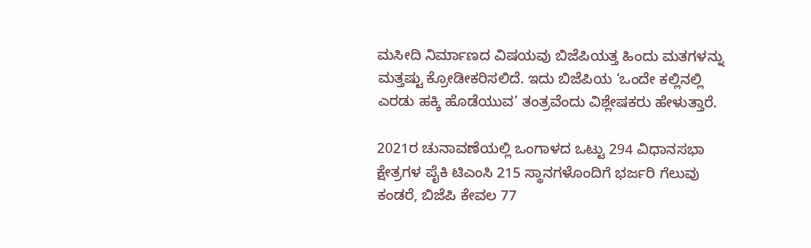ಮಸೀದಿ ನಿರ್ಮಾಣದ ವಿಷಯವು ಬಿಜೆಪಿಯತ್ತ ಹಿಂದು ಮತಗಳನ್ನು ಮತ್ತಷ್ಟು ಕ್ರೋಡೀಕರಿಸಲಿದೆ. ಇದು ಬಿಜೆಪಿಯ ‘ಒಂದೇ ಕಲ್ಲಿನಲ್ಲಿ ಎರಡು ಹಕ್ಕಿ ಹೊಡೆಯುವ’ ತಂತ್ರವೆಂದು ವಿಶ್ಲೇಷಕರು ಹೇಳುತ್ತಾರೆ.

2021ರ ಚುನಾವಣೆಯಲ್ಲಿ ಒಂಗಾಳದ ಒಟ್ಟು 294 ವಿಧಾನಸಭಾ ಕ್ಷೇತ್ರಗಳ ಪೈಕಿ ಟಿಎಂಸಿ 215 ಸ್ಥಾನಗಳೊಂದಿಗೆ ಭರ್ಜರಿ ಗೆಲುವು ಕಂಡರೆ, ಬಿಜೆಪಿ ಕೇವಲ 77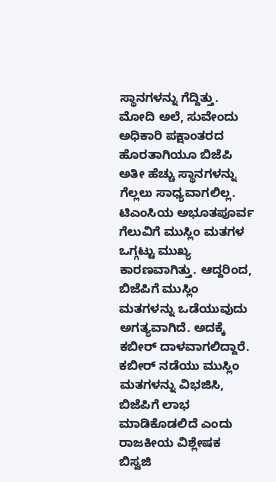ಸ್ಥಾನಗಳನ್ನು ಗೆದ್ದಿತ್ತು. ಮೋದಿ ಅಲೆ, ಸುವೇಂದು ಅಧಿಕಾರಿ ಪಕ್ಷಾಂತರದ ಹೊರತಾಗಿಯೂ ಬಿಜೆಪಿ ಅತೀ ಹೆಚ್ಚು ಸ್ಥಾನಗಳನ್ನು ಗೆಲ್ಲಲು ಸಾಧ್ಯವಾಗಲಿಲ್ಲ. ಟಿಎಂಸಿಯ ಅಭೂತಪೂರ್ವ ಗೆಲುವಿಗೆ ಮುಸ್ಲಿಂ ಮತಗಳ ಒಗ್ಗಟ್ಟು ಮುಖ್ಯ ಕಾರಣವಾಗಿತ್ತು. ಆದ್ದರಿಂದ, ಬಿಜೆಪಿಗೆ ಮುಸ್ಲಿಂ ಮತಗಳನ್ನು ಒಡೆಯುವುದು ಅಗತ್ಯವಾಗಿದೆ. ಅದಕ್ಕೆ ಕಬೀರ್ ದಾಳವಾಗಲಿದ್ದಾರೆ. ಕಬೀರ್ ನಡೆಯು ಮುಸ್ಲಿಂ ಮತಗಳನ್ನು ವಿಭಜಿಸಿ, ಬಿಜೆಪಿಗೆ ಲಾಭ ಮಾಡಿಕೊಡಲಿದೆ ಎಂದು ರಾಜಕೀಯ ವಿಶ್ಲೇಷಕ ಬಿಸ್ವಜಿ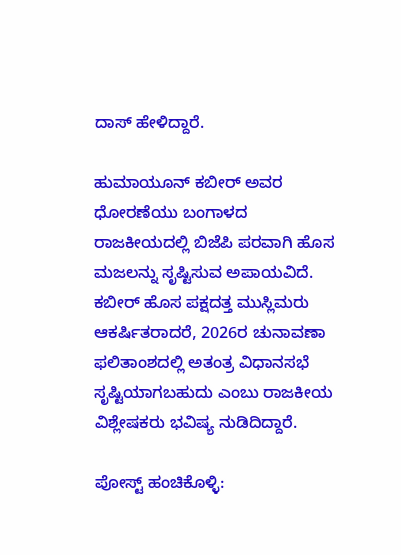ದಾಸ್ ಹೇಳಿದ್ದಾರೆ.

ಹುಮಾಯೂನ್ ಕಬೀರ್ ಅವರ ಧೋರಣೆಯು ಬಂಗಾಳದ ರಾಜಕೀಯದಲ್ಲಿ ಬಿಜೆಪಿ ಪರವಾಗಿ ಹೊಸ ಮಜಲನ್ನು ಸೃಷ್ಟಿಸುವ ಅಪಾಯವಿದೆ. ಕಬೀರ್ ಹೊಸ ಪಕ್ಷದತ್ತ ಮುಸ್ಲಿಮರು ಆಕರ್ಷಿತರಾದರೆ, 2026ರ ಚುನಾವಣಾ ಫಲಿತಾಂಶದಲ್ಲಿ ಅತಂತ್ರ ವಿಧಾನಸಭೆ ಸೃಷ್ಟಿಯಾಗಬಹುದು ಎಂಬು ರಾಜಕೀಯ ವಿಶ್ಲೇಷಕರು ಭವಿಷ್ಯ ನುಡಿದಿದ್ದಾರೆ.

ಪೋಸ್ಟ್ ಹಂಚಿಕೊಳ್ಳಿ: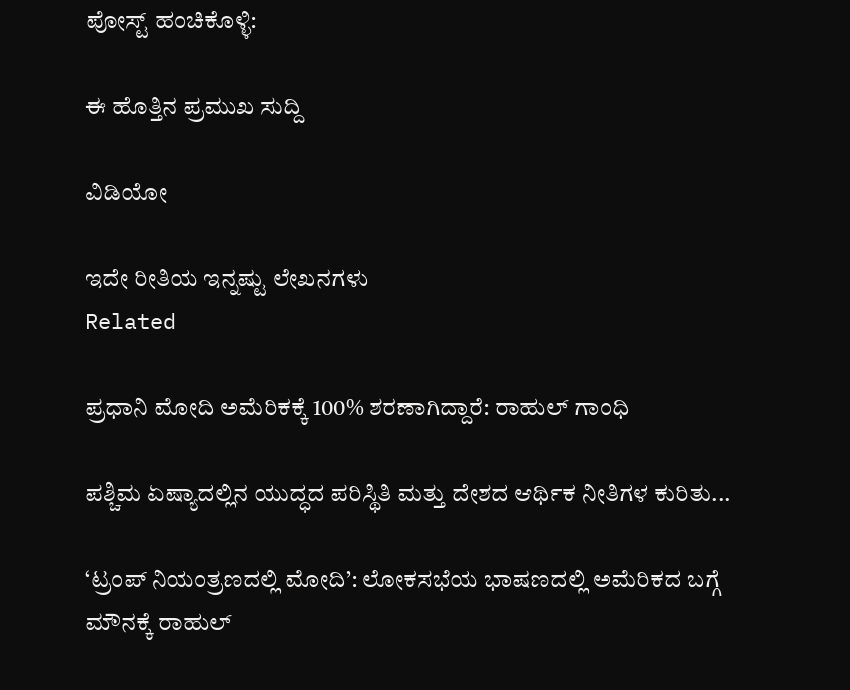ಪೋಸ್ಟ್ ಹಂಚಿಕೊಳ್ಳಿ:

ಈ ಹೊತ್ತಿನ ಪ್ರಮುಖ ಸುದ್ದಿ

ವಿಡಿಯೋ

ಇದೇ ರೀತಿಯ ಇನ್ನಷ್ಟು ಲೇಖನಗಳು
Related

ಪ್ರಧಾನಿ ಮೋದಿ ಅಮೆರಿಕಕ್ಕೆ 100% ಶರಣಾಗಿದ್ದಾರೆ: ರಾಹುಲ್ ಗಾಂಧಿ

ಪಶ್ಚಿಮ ಏಷ್ಯಾದಲ್ಲಿನ ಯುದ್ಧದ ಪರಿಸ್ಥಿತಿ ಮತ್ತು ದೇಶದ ಆರ್ಥಿಕ ನೀತಿಗಳ ಕುರಿತು...

‘ಟ್ರಂಪ್ ನಿಯಂತ್ರಣದಲ್ಲಿ ಮೋದಿ’: ಲೋಕಸಭೆಯ ಭಾಷಣದಲ್ಲಿ ಅಮೆರಿಕದ ಬಗ್ಗೆ ಮೌನಕ್ಕೆ ರಾಹುಲ್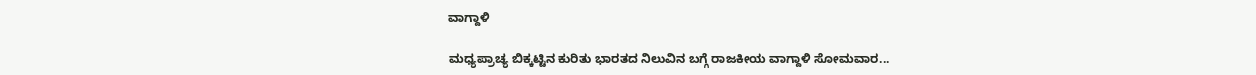ವಾಗ್ದಾಳಿ

ಮಧ್ಯಪ್ರಾಚ್ಯ ಬಿಕ್ಕಟ್ಟಿನ ಕುರಿತು ಭಾರತದ ನಿಲುವಿನ ಬಗ್ಗೆ ರಾಜಕೀಯ ವಾಗ್ದಾಳಿ ಸೋಮವಾರ...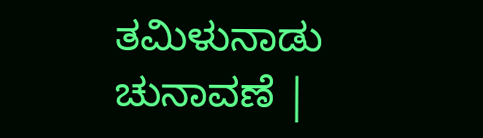ತಮಿಳುನಾಡು ಚುನಾವಣೆ |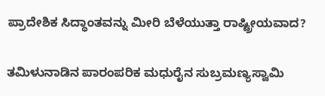ಪ್ರಾದೇಶಿಕ ಸಿದ್ಧಾಂತವನ್ನು ಮೀರಿ ಬೆಳೆಯುತ್ತಾ ರಾಷ್ಟ್ರೀಯವಾದ?

ತಮಿಳುನಾಡಿನ ಪಾರಂಪರಿಕ ಮಧುರೈನ ಸುಬ್ರಮಣ್ಯಸ್ವಾಮಿ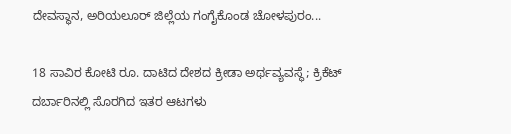ದೇವಸ್ಥಾನ, ಅರಿಯಲೂರ್ ಜಿಲ್ಲೆಯ ಗಂಗೈಕೊಂಡ ಚೋಳಪುರಂ...

18 ಸಾವಿರ ಕೋಟಿ ರೂ. ದಾಟಿದ ದೇಶದ ಕ್ರೀಡಾ ಅರ್ಥವ್ಯವಸ್ಥೆ; ಕ್ರಿಕೆಟ್ ದರ್ಬಾರಿನಲ್ಲಿ ಸೊರಗಿದ ಇತರ ಆಟಗಳು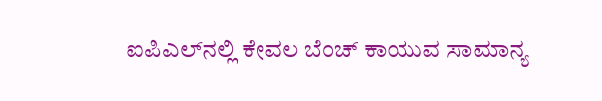ಐಪಿಎಲ್‌ನಲ್ಲಿ ಕೇವಲ ಬೆಂಚ್ ಕಾಯುವ ಸಾಮಾನ್ಯ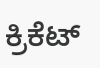ಕ್ರಿಕೆಟ್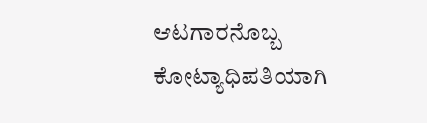ಆಟಗಾರನೊಬ್ಬ ಕೋಟ್ಯಾಧಿಪತಿಯಾಗಿ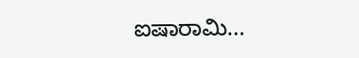ಐಷಾರಾಮಿ...